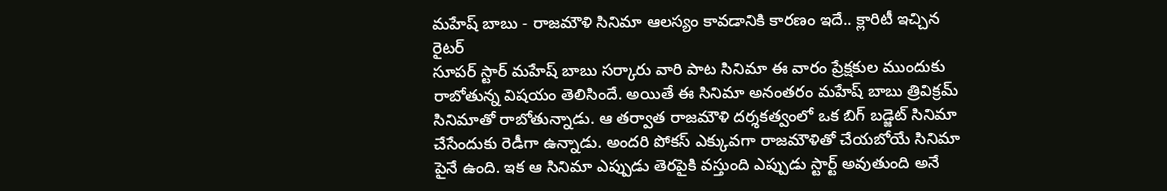మహేష్ బాబు - రాజమౌళి సినిమా ఆలస్యం కావడానికి కారణం ఇదే.. క్లారిటీ ఇచ్చిన రైటర్
సూపర్ స్టార్ మహేష్ బాబు సర్కారు వారి పాట సినిమా ఈ వారం ప్రేక్షకుల ముందుకు రాబోతున్న విషయం తెలిసిందే. అయితే ఈ సినిమా అనంతరం మహేష్ బాబు త్రివిక్రమ్ సినిమాతో రాబోతున్నాడు. ఆ తర్వాత రాజమౌళి దర్శకత్వంలో ఒక బిగ్ బడ్జెట్ సినిమా చేసేందుకు రెడీగా ఉన్నాడు. అందరి పోకస్ ఎక్కువగా రాజమౌళితో చేయబోయే సినిమా పైనే ఉంది. ఇక ఆ సినిమా ఎప్పుడు తెరపైకి వస్తుంది ఎప్పుడు స్టార్ట్ అవుతుంది అనే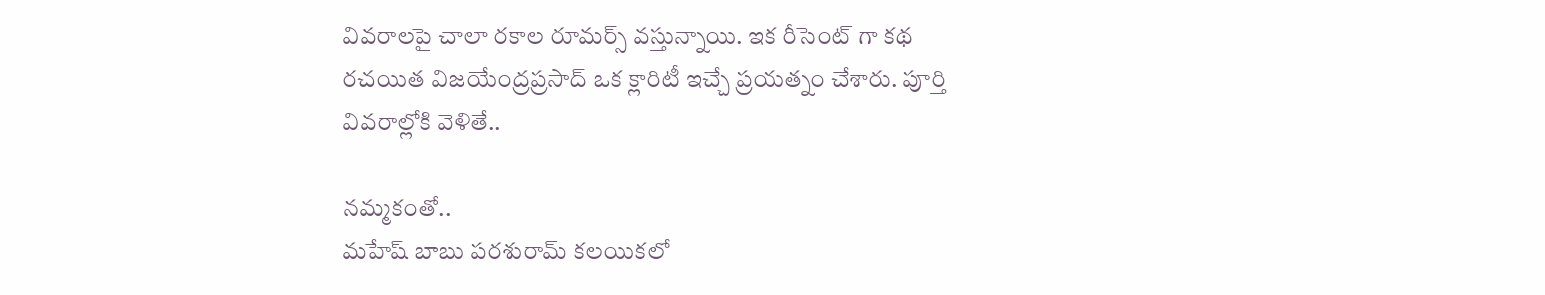వివరాలపై చాలా రకాల రూమర్స్ వస్తున్నాయి. ఇక రీసెంట్ గా కథ రచయిత విజయేంద్రప్రసాద్ ఒక క్లారిటీ ఇచ్చే ప్రయత్నం చేశారు. పూర్తి వివరాల్లోకి వెళితే..

నమ్మకంతో..
మహేష్ బాబు పరశురామ్ కలయికలో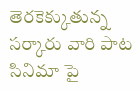తెరకెక్కుతున్న సర్కారు వారి పాట సినిమా పై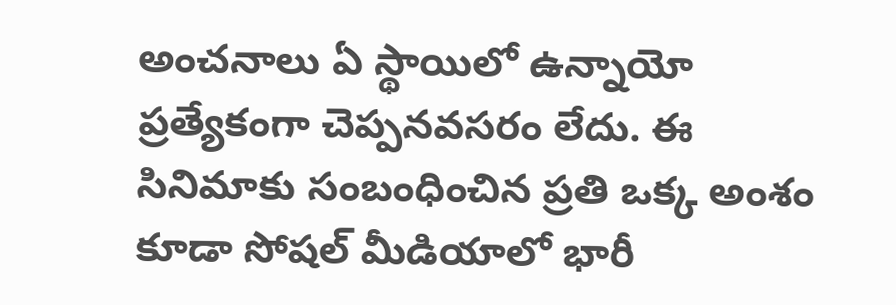అంచనాలు ఏ స్థాయిలో ఉన్నాయో ప్రత్యేకంగా చెప్పనవసరం లేదు. ఈ సినిమాకు సంబంధించిన ప్రతి ఒక్క అంశం కూడా సోషల్ మీడియాలో భారీ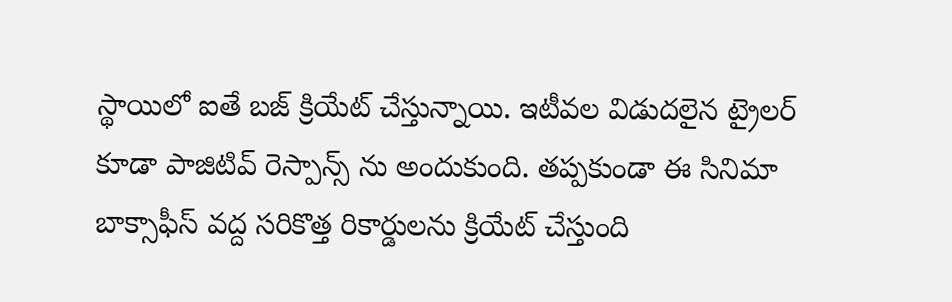స్థాయిలో ఐతే బజ్ క్రియేట్ చేస్తున్నాయి. ఇటీవల విడుదలైన ట్రైలర్ కూడా పాజిటివ్ రెస్పాన్స్ ను అందుకుంది. తప్పకుండా ఈ సినిమా బాక్సాఫీస్ వద్ద సరికొత్త రికార్డులను క్రియేట్ చేస్తుంది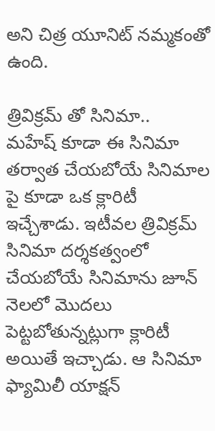అని చిత్ర యూనిట్ నమ్మకంతో ఉంది.

త్రివిక్రమ్ తో సినిమా..
మహేష్ కూడా ఈ సినిమా తర్వాత చేయబోయే సినిమాల పై కూడా ఒక క్లారిటీ ఇచ్చేశాడు. ఇటీవల త్రివిక్రమ్ సినిమా దర్శకత్వంలో చేయబోయే సినిమాను జూన్ నెలలో మొదలు పెట్టబోతున్నట్లుగా క్లారిటీ అయితే ఇచ్చాడు. ఆ సినిమా ఫ్యామిలీ యాక్షన్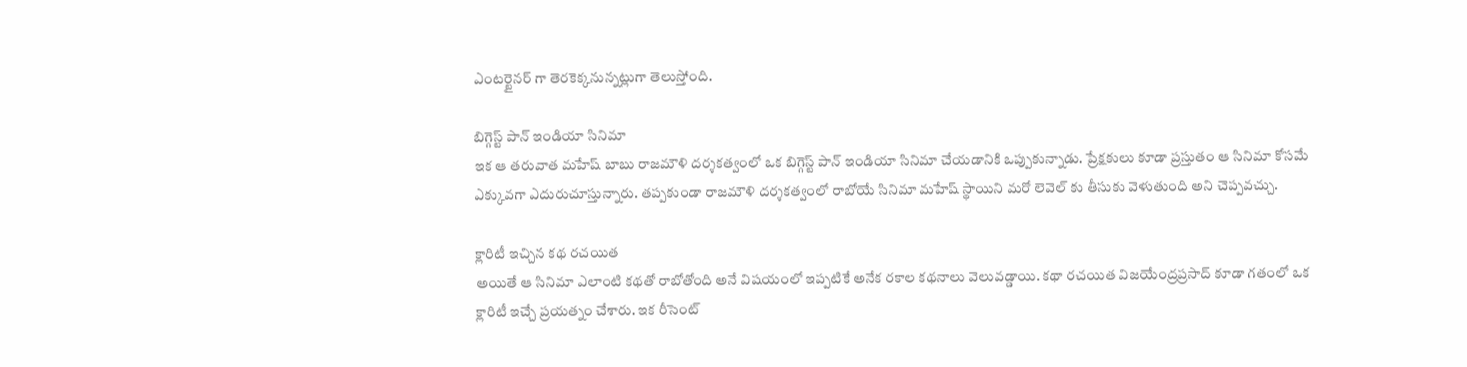ఎంటర్టైనర్ గా తెరకెక్కనున్నట్లుగా తెలుస్తోంది.

బిగ్గెస్ట్ పాన్ ఇండియా సినిమా
ఇక ఆ తరువాత మహేష్ బాబు రాజమౌళి దర్శకత్వంలో ఒక బిగ్గెస్ట్ పాన్ ఇండియా సినిమా చేయడానికి ఒప్పుకున్నాడు. ప్రేక్షకులు కూడా ప్రస్తుతం ఆ సినిమా కోసమే ఎక్కువగా ఎదురుచూస్తున్నారు. తప్పకుండా రాజమౌళి దర్శకత్వంలో రాబోయే సినిమా మహేష్ స్థాయిని మరో లెవెల్ కు తీసుకు వెళుతుంది అని చెప్పవచ్చు.

క్లారిటీ ఇచ్చిన కథ రచయిత
అయితే ఆ సినిమా ఎలాంటి కథతో రాబోతోంది అనే విషయంలో ఇప్పటికే అనేక రకాల కథనాలు వెలువడ్డాయి. కథా రచయిత విజయేంద్రప్రసాద్ కూడా గతంలో ఒక క్లారిటీ ఇచ్చే ప్రయత్నం చేశారు. ఇక రీసెంట్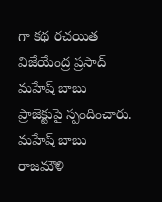గా కథ రచయిత విజేయేంద్ర ప్రసాద్ మహేష్ బాబు ప్రాజెక్టుపై స్పందించారు. మహేష్ బాబు రాజమౌళి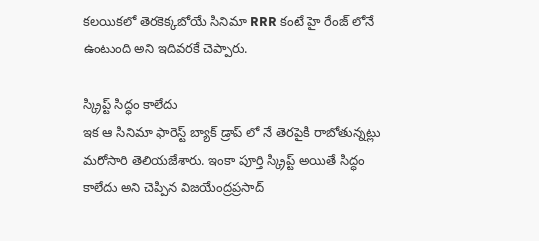కలయికలో తెరకెక్కబోయే సినిమా RRR కంటే హై రేంజ్ లోనే ఉంటుంది అని ఇదివరకే చెప్పారు.

స్క్రిప్ట్ సిద్ధం కాలేదు
ఇక ఆ సినిమా ఫారెస్ట్ బ్యాక్ డ్రాప్ లో నే తెరపైకి రాబోతున్నట్లు మరోసారి తెలియజేశారు. ఇంకా పూర్తి స్క్రిప్ట్ అయితే సిద్ధం కాలేదు అని చెప్పిన విజయేంద్రప్రసాద్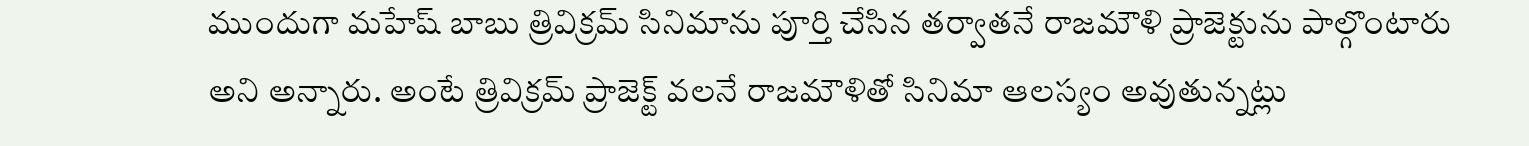ముందుగా మహేష్ బాబు త్రివిక్రమ్ సినిమాను పూర్తి చేసిన తర్వాతనే రాజమౌళి ప్రాజెక్టును పాల్గొంటారు అని అన్నారు. అంటే త్రివిక్రమ్ ప్రాజెక్ట్ వలనే రాజమౌళితో సినిమా ఆలస్యం అవుతున్నట్లు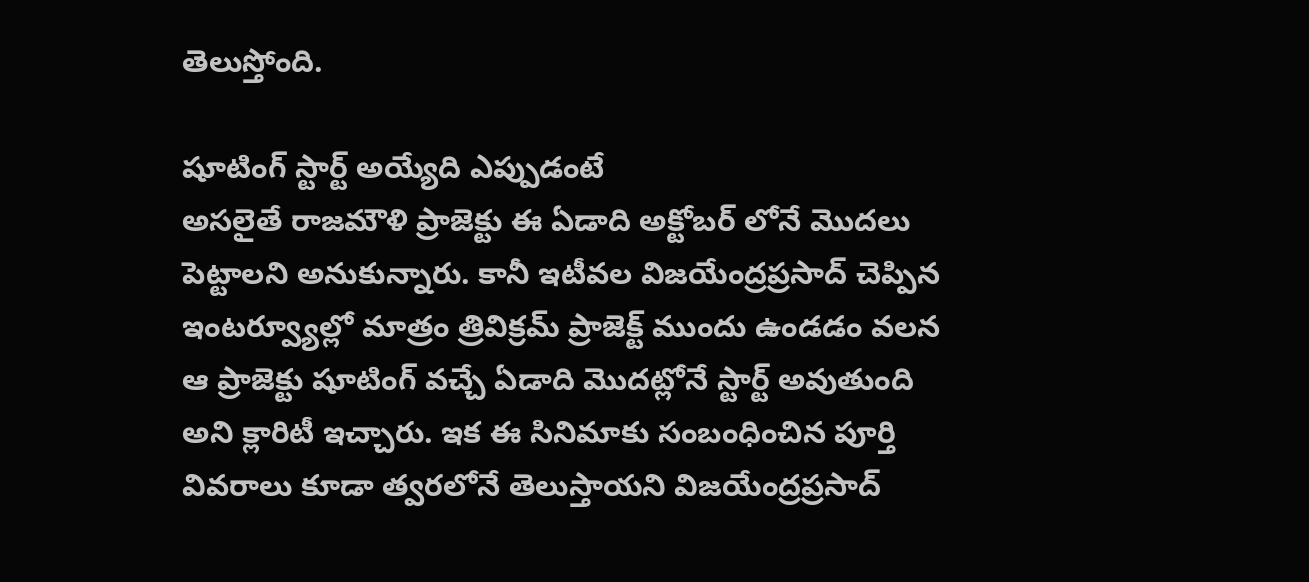తెలుస్తోంది.

షూటింగ్ స్టార్ట్ అయ్యేది ఎప్పుడంటే
అసలైతే రాజమౌళి ప్రాజెక్టు ఈ ఏడాది అక్టోబర్ లోనే మొదలు పెట్టాలని అనుకున్నారు. కానీ ఇటీవల విజయేంద్రప్రసాద్ చెప్పిన ఇంటర్వ్యూల్లో మాత్రం త్రివిక్రమ్ ప్రాజెక్ట్ ముందు ఉండడం వలన ఆ ప్రాజెక్టు షూటింగ్ వచ్చే ఏడాది మొదట్లోనే స్టార్ట్ అవుతుంది అని క్లారిటీ ఇచ్చారు. ఇక ఈ సినిమాకు సంబంధించిన పూర్తి వివరాలు కూడా త్వరలోనే తెలుస్తాయని విజయేంద్రప్రసాద్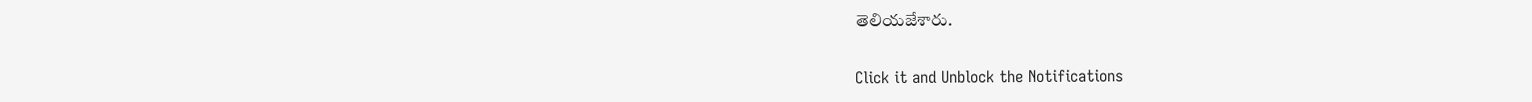తెలియజేశారు.


Click it and Unblock the Notifications